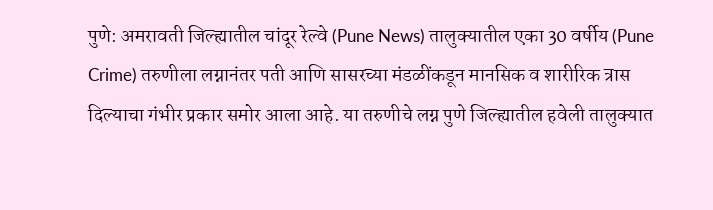पुणे: अमरावती जिल्ह्यातील चांदूर रेल्वे (Pune News) तालुक्यातील एका 30 वर्षीय (Pune Crime) तरुणीला लग्नानंतर पती आणि सासरच्या मंडळींकडून मानसिक व शारीरिक त्रास दिल्याचा गंभीर प्रकार समोर आला आहे. या तरुणीचे लग्न पुणे जिल्ह्यातील हवेली तालुक्यात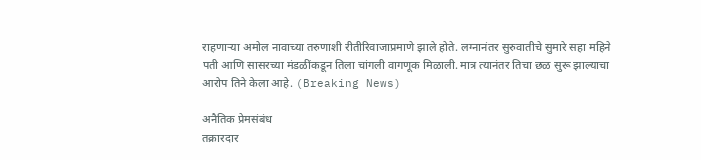राहणाऱ्या अमोल नावाच्या तरुणाशी रीतीरिवाजाप्रमाणे झाले होते. लग्नानंतर सुरुवातीचे सुमारे सहा महिने पती आणि सासरच्या मंडळींकडून तिला चांगली वागणूक मिळाली. मात्र त्यानंतर तिचा छळ सुरू झाल्याचा आरोप तिने केला आहे. (Breaking News)

अनैतिक प्रेमसंबंध
तक्रारदार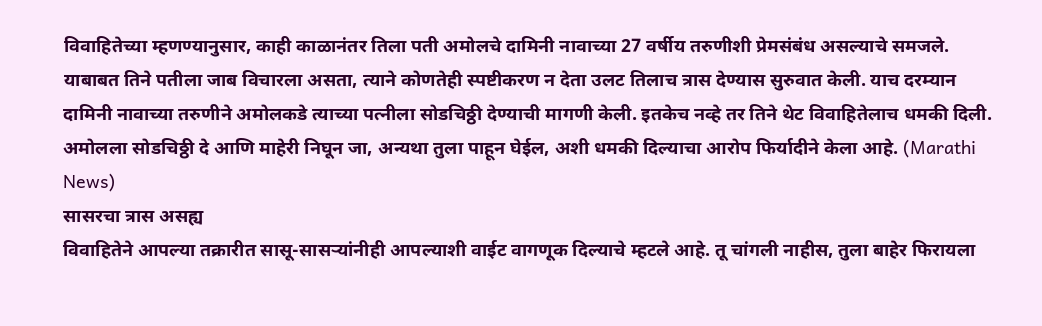विवाहितेच्या म्हणण्यानुसार, काही काळानंतर तिला पती अमोलचे दामिनी नावाच्या 27 वर्षीय तरुणीशी प्रेमसंबंध असल्याचे समजले. याबाबत तिने पतीला जाब विचारला असता, त्याने कोणतेही स्पष्टीकरण न देता उलट तिलाच त्रास देण्यास सुरुवात केली. याच दरम्यान दामिनी नावाच्या तरुणीने अमोलकडे त्याच्या पत्नीला सोडचिठ्ठी देण्याची मागणी केली. इतकेच नव्हे तर तिने थेट विवाहितेलाच धमकी दिली. अमोलला सोडचिठ्ठी दे आणि माहेरी निघून जा, अन्यथा तुला पाहून घेईल, अशी धमकी दिल्याचा आरोप फिर्यादीने केला आहे. (Marathi News)
सासरचा त्रास असह्य
विवाहितेने आपल्या तक्रारीत सासू-सासऱ्यांनीही आपल्याशी वाईट वागणूक दिल्याचे म्हटले आहे. तू चांगली नाहीस, तुला बाहेर फिरायला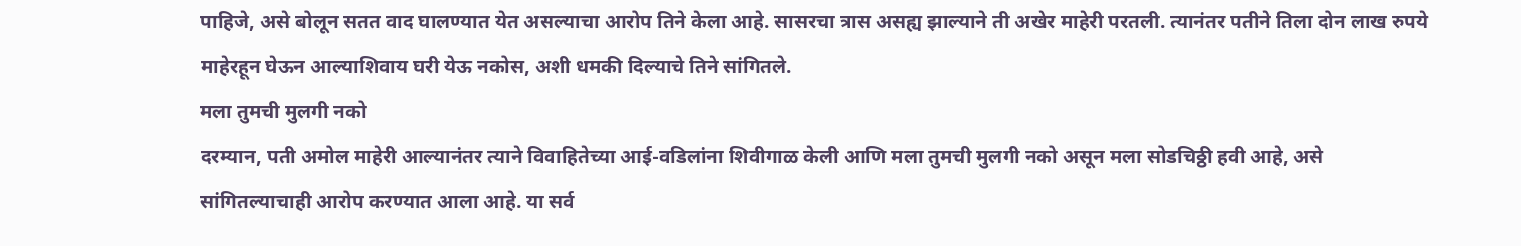पाहिजे, असे बोलून सतत वाद घालण्यात येत असल्याचा आरोप तिने केला आहे. सासरचा त्रास असह्य झाल्याने ती अखेर माहेरी परतली. त्यानंतर पतीने तिला दोन लाख रुपये माहेरहून घेऊन आल्याशिवाय घरी येऊ नकोस, अशी धमकी दिल्याचे तिने सांगितले.
मला तुमची मुलगी नको
दरम्यान, पती अमोल माहेरी आल्यानंतर त्याने विवाहितेच्या आई-वडिलांना शिवीगाळ केली आणि मला तुमची मुलगी नको असून मला सोडचिठ्ठी हवी आहे, असे सांगितल्याचाही आरोप करण्यात आला आहे. या सर्व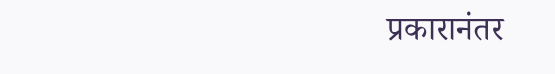प्रकारानंतर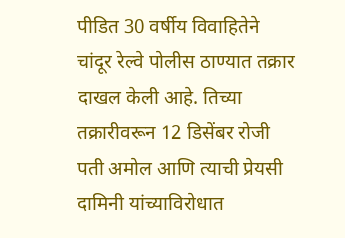पीडित 30 वर्षीय विवाहितेने चांदूर रेल्वे पोलीस ठाण्यात तक्रार दाखल केली आहे. तिच्या तक्रारीवरून 12 डिसेंबर रोजी पती अमोल आणि त्याची प्रेयसी दामिनी यांच्याविरोधात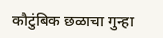कौटुंबिक छळाचा गुन्हा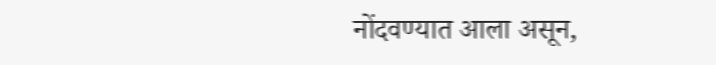नोंदवण्यात आला असून,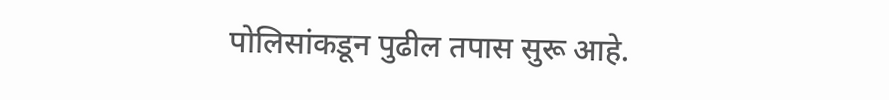पोलिसांकडून पुढील तपास सुरू आहे.